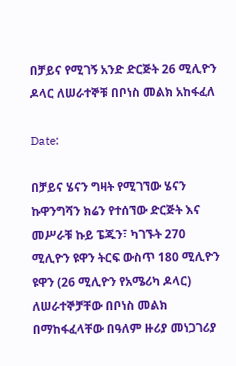በቻይና የሚገኝ አንድ ድርጅት 26 ሚሊዮን ዶላር ለሠራተኞቹ በቦነስ መልክ አከፋፈለ

Date:

በቻይና ሄናን ግዛት የሚገኘው ሄናን ኩዋንግሻን ክሬን የተሰኘው ድርጅት እና መሥራቹ ኩይ ፔጁን፣ ካገኙት 270 ሚሊዮን ዩዋን ትርፍ ውስጥ 180 ሚሊዮን ዩዋን (26 ሚሊዮን የአሜሪካ ዶላር) ለሠራተኞቻቸው በቦነስ መልክ በማከፋፈላቸው በዓለም ዙሪያ መነጋገሪያ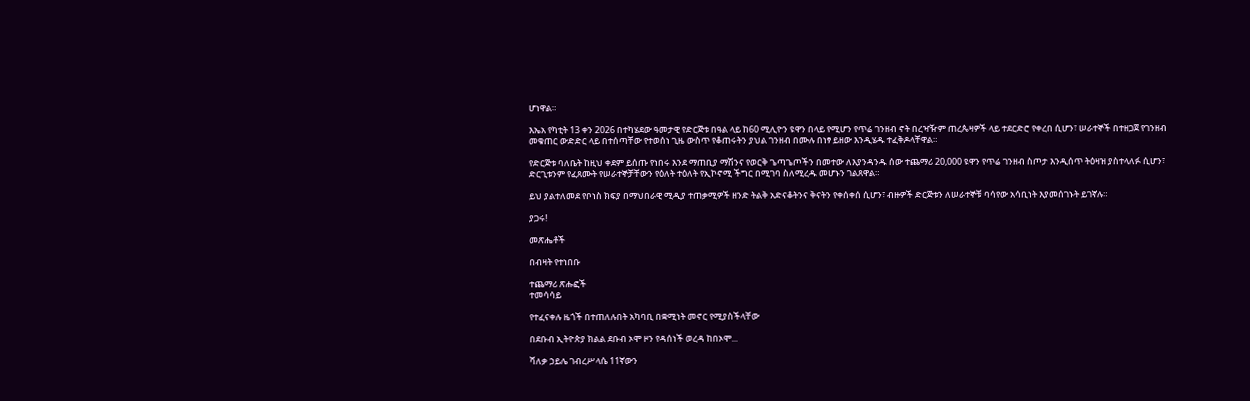ሆነዋል።

እኤአ የካቲት 13 ቀን 2026 በተካሄደው ዓመታዊ የድርጅቱ በዓል ላይ ከ60 ሚሊዮን ዩዋን በላይ የሚሆን የጥሬ ገንዘብ ኖት በረዣዥም ጠረጴዛዎች ላይ ተደርድሮ የቀረበ ሲሆን፣ ሠራተኞች በተዘጋጀ የገንዘብ መቁጠር ውድድር ላይ በተሰጣቸው የተወሰነ ጊዜ ውስጥ የቆጠሩትን ያህል ገንዘብ በሙሉ በነፃ ይዘው እንዲሄዱ ተፈቅዶላቸዋል።

የድርጅቱ ባለቤት ከዚህ ቀደም ይሰጡ የነበሩ እንደ ማጠቢያ ማሽንና የወርቅ ጌጣጌጦችን በመተው ለእያንዳንዱ ሰው ተጨማሪ 20,000 ዩዋን የጥሬ ገንዘብ ስጦታ እንዲሰጥ ትዕዛዝ ያስተላለፉ ሲሆን፣ ድርጊቱንም የፈጸሙት የሠራተኞቻቸውን የዕለት ተዕለት የኢኮኖሚ ችግር በሚገባ ስለሚረዱ መሆኑን ገልጸዋል።

ይህ ያልተለመደ የቦነስ ክፍያ በማህበራዊ ሚዲያ ተጠቃሚዎች ዘንድ ትልቅ አድናቆትንና ቅናትን የቀሰቀሰ ሲሆን፣ ብዙዎች ድርጅቱን ለሠራተኞቹ ባሳየው አሳቢነት እያመሰገኑት ይገኛሉ።

ያጋሩ!

መጽሔቶች

በብዛት የተነበቡ

ተጨማሪ ጽሑፎች
ተመሳሳይ

የተፈናቀሉ ዜጎች በተጠለሉበት አካባቢ በቋሚነት መኖር የሚያስችላቸው

በደቡብ ኢትዮጵያ ክልል ደቡብ ኦሞ ዞን የዳሰነች ወረዳ ከበኦሞ...

ሻለቃ ኃይሌ ገብረሥላሴ 11ኛውን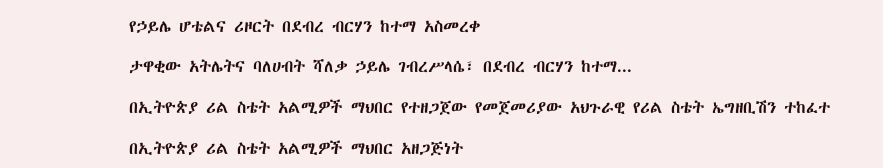የኃይሌ ሆቴልና ሪዞርት በደብረ ብርሃን ከተማ አስመረቀ

ታዋቂው አትሌትና ባለሀብት ሻለቃ ኃይሌ ገብረሥላሴ፣ በደብረ ብርሃን ከተማ...

በኢትዮጵያ ሪል ስቴት አልሚዎች ማህበር የተዘጋጀው የመጀመሪያው አህጉራዊ የሪል ስቴት ኤግዘቢሽን ተከፈተ

በኢትዮጵያ ሪል ስቴት አልሚዎች ማህበር አዘጋጅነት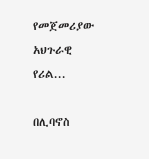የመጀመሪያው አህጉራዊ የሪል...

በሊባኖስ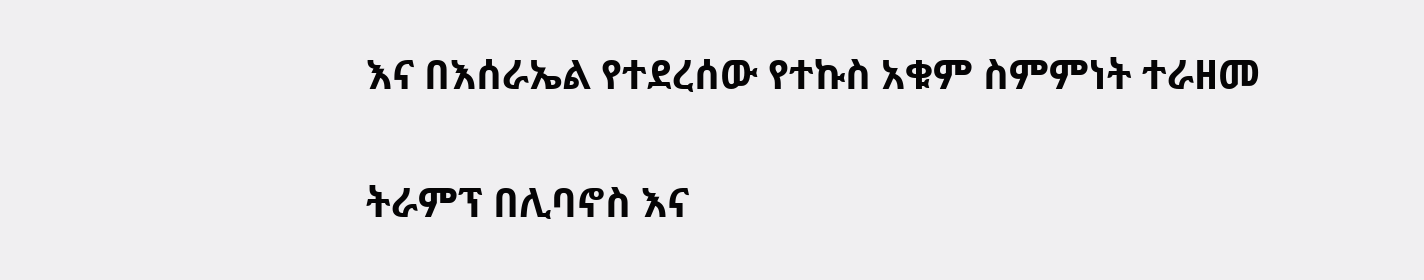እና በእሰራኤል የተደረሰው የተኩስ አቁም ስምምነት ተራዘመ

ትራምፕ በሊባኖስ እና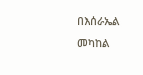በእሰራኤል መካከል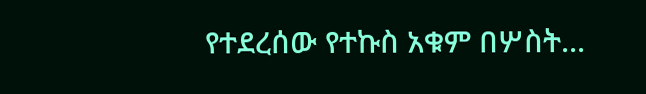የተደረሰው የተኩስ አቁም በሦስት...